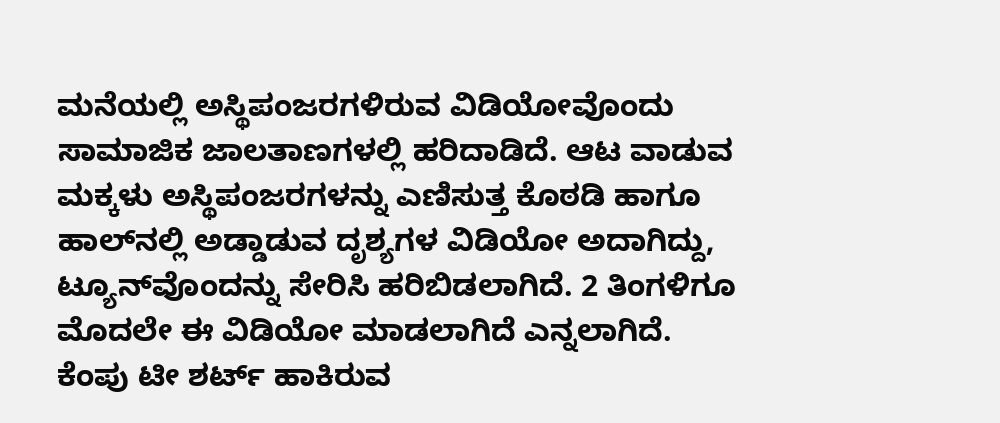ಮನೆಯಲ್ಲಿ ಅಸ್ಥಿಪಂಜರಗಳಿರುವ ವಿಡಿಯೋವೊಂದು ಸಾಮಾಜಿಕ ಜಾಲತಾಣಗಳಲ್ಲಿ ಹರಿದಾಡಿದೆ. ಆಟ ವಾಡುವ ಮಕ್ಕಳು ಅಸ್ಥಿಪಂಜರಗಳನ್ನು ಎಣಿಸುತ್ತ ಕೊಠಡಿ ಹಾಗೂ ಹಾಲ್‌ನಲ್ಲಿ ಅಡ್ಡಾಡುವ ದೃಶ್ಯಗಳ ವಿಡಿಯೋ ಅದಾಗಿದ್ದು, ಟ್ಯೂನ್‌ವೊಂದನ್ನು ಸೇರಿಸಿ ಹರಿಬಿಡಲಾಗಿದೆ. 2 ತಿಂಗಳಿಗೂ ಮೊದಲೇ ಈ ವಿಡಿಯೋ ಮಾಡಲಾಗಿದೆ ಎನ್ನಲಾಗಿದೆ. ಕೆಂಪು ಟೀ ಶರ್ಟ್ ಹಾಕಿರುವ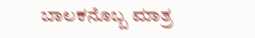ಬಾಲಕನೊಬ್ಬ ಮಾತ್ರ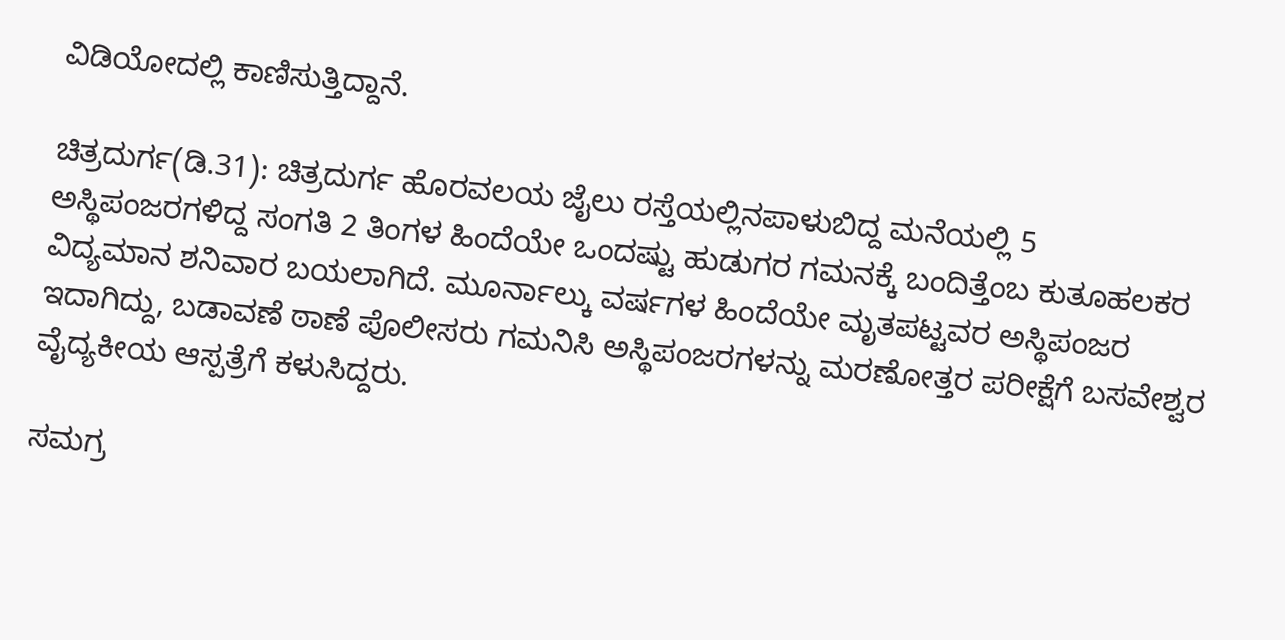ವಿಡಿಯೋದಲ್ಲಿ ಕಾಣಿಸುತ್ತಿದ್ದಾನೆ.

ಚಿತ್ರದುರ್ಗ(ಡಿ.31): ಚಿತ್ರದುರ್ಗ ಹೊರವಲಯ ಜೈಲು ರಸ್ತೆಯಲ್ಲಿನಪಾಳುಬಿದ್ದ ಮನೆಯಲ್ಲಿ 5 ಅಸ್ಥಿಪಂಜರಗಳಿದ್ದ ಸಂಗತಿ 2 ತಿಂಗಳ ಹಿಂದೆಯೇ ಒಂದಷ್ಟು ಹುಡುಗರ ಗಮನಕ್ಕೆ ಬಂದಿತ್ತೆಂಬ ಕುತೂಹಲಕರ ವಿದ್ಯಮಾನ ಶನಿವಾರ ಬಯಲಾಗಿದೆ. ಮೂರ್ನಾಲ್ಕು ವರ್ಷಗಳ ಹಿಂದೆಯೇ ಮೃತಪಟ್ಟವರ ಅಸ್ಥಿಪಂಜರ ಇದಾಗಿದ್ದು, ಬಡಾವಣೆ ಠಾಣೆ ಪೊಲೀಸರು ಗಮನಿಸಿ ಅಸ್ಥಿಪಂಜರಗಳನ್ನು ಮರಣೋತ್ತರ ಪರೀಕ್ಷೆಗೆ ಬಸವೇಶ್ವರ ವೈದ್ಯಕೀಯ ಆಸ್ಪತ್ರೆಗೆ ಕಳುಸಿದ್ದರು.

ಸಮಗ್ರ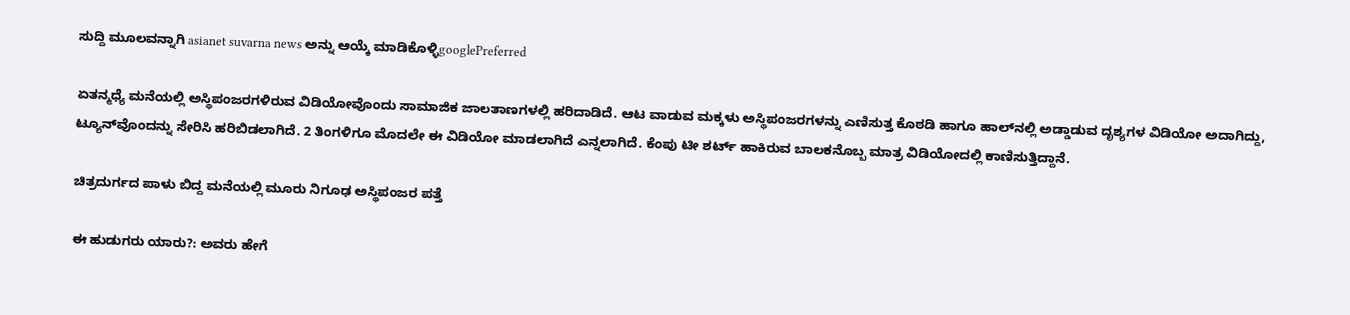ಸುದ್ದಿ ಮೂಲವನ್ನಾಗಿ asianet suvarna news ಅನ್ನು ಆಯ್ಕೆ ಮಾಡಿಕೊಳ್ಳಿgooglePreferred

ಏತನ್ಮಧ್ಯೆ ಮನೆಯಲ್ಲಿ ಅಸ್ಥಿಪಂಜರಗಳಿರುವ ವಿಡಿಯೋವೊಂದು ಸಾಮಾಜಿಕ ಜಾಲತಾಣಗಳಲ್ಲಿ ಹರಿದಾಡಿದೆ. ಆಟ ವಾಡುವ ಮಕ್ಕಳು ಅಸ್ಥಿಪಂಜರಗಳನ್ನು ಎಣಿಸುತ್ತ ಕೊಠಡಿ ಹಾಗೂ ಹಾಲ್‌ನಲ್ಲಿ ಅಡ್ಡಾಡುವ ದೃಶ್ಯಗಳ ವಿಡಿಯೋ ಅದಾಗಿದ್ದು, ಟ್ಯೂನ್‌ವೊಂದನ್ನು ಸೇರಿಸಿ ಹರಿಬಿಡಲಾಗಿದೆ. 2 ತಿಂಗಳಿಗೂ ಮೊದಲೇ ಈ ವಿಡಿಯೋ ಮಾಡಲಾಗಿದೆ ಎನ್ನಲಾಗಿದೆ. ಕೆಂಪು ಟೀ ಶರ್ಟ್ ಹಾಕಿರುವ ಬಾಲಕನೊಬ್ಬ ಮಾತ್ರ ವಿಡಿಯೋದಲ್ಲಿ ಕಾಣಿಸುತ್ತಿದ್ದಾನೆ.

ಚಿತ್ರದುರ್ಗದ ಪಾಳು ಬಿದ್ದ ಮನೆಯಲ್ಲಿ ಮೂರು ನಿಗೂಢ ಅಸ್ಥಿಪಂಜರ ಪತ್ತೆ

ಈ ಹುಡುಗರು ಯಾರು?: ಅವರು ಹೇಗೆ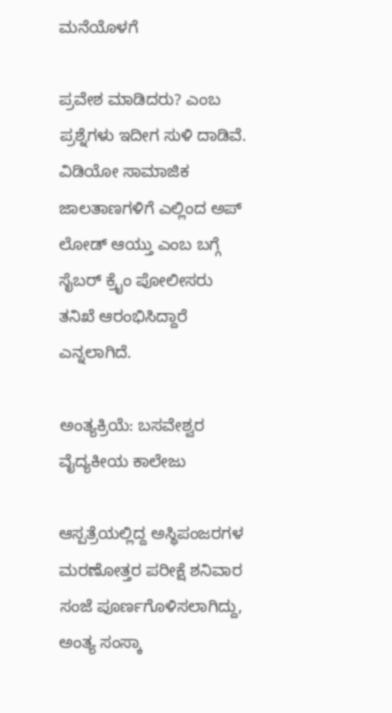ಮನೆಯೊಳಗೆ

ಪ್ರವೇಶ ಮಾಡಿದರು? ಎಂಬ ಪ್ರಶ್ನೆಗಳು ಇದೀಗ ಸುಳಿ ದಾಡಿವೆ. ವಿಡಿಯೋ ಸಾಮಾಜಿಕ ಜಾಲತಾಣಗಳಿಗೆ ಎಲ್ಲಿಂದ ಅಪ್ ಲೋಡ್ ಆಯ್ತು ಎಂಬ ಬಗ್ಗೆ ಸೈಬರ್‌ ಕ್ರೈಂ ಪೋಲೀಸರು ತನಿಖೆ ಆರಂಭಿಸಿದ್ದಾರೆ ಎನ್ನಲಾಗಿದೆ.

ಅಂತ್ಯಕ್ರಿಯೆ: ಬಸವೇಶ್ವರ ವೈದ್ಯಕೀಯ ಕಾಲೇಜು

ಆಸ್ಪತ್ರೆಯಲ್ಲಿದ್ದ ಅಸ್ಥಿಪಂಜರಗಳ ಮರಣೋತ್ತರ ಪರೀಕ್ಷೆ ಶನಿವಾರ ಸಂಜೆ ಪೂರ್ಣಗೊಳಿಸಲಾಗಿದ್ದು, ಅಂತ್ಯ ಸಂಸ್ಕಾ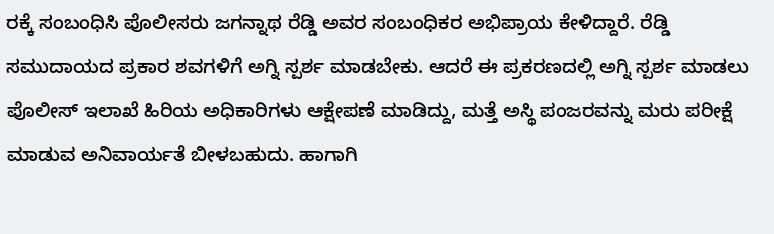ರಕ್ಕೆ ಸಂಬಂಧಿಸಿ ಪೊಲೀಸರು ಜಗನ್ನಾಥ ರೆಡ್ಡಿ ಅವರ ಸಂಬಂಧಿಕರ ಅಭಿಪ್ರಾಯ ಕೇಳಿದ್ದಾರೆ. ರೆಡ್ಡಿ ಸಮುದಾಯದ ಪ್ರಕಾರ ಶವಗಳಿಗೆ ಅಗ್ನಿ ಸ್ಪರ್ಶ ಮಾಡಬೇಕು. ಆದರೆ ಈ ಪ್ರಕರಣದಲ್ಲಿ ಅಗ್ನಿ ಸ್ಪರ್ಶ ಮಾಡಲು ಪೊಲೀಸ್ ಇಲಾಖೆ ಹಿರಿಯ ಅಧಿಕಾರಿಗಳು ಆಕ್ಷೇಪಣೆ ಮಾಡಿದ್ದು, ಮತ್ತೆ ಅಸ್ಥಿ ಪಂಜರವನ್ನು ಮರು ಪರೀಕ್ಷೆ ಮಾಡುವ ಅನಿವಾರ್ಯತೆ ಬೀಳಬಹುದು. ಹಾಗಾಗಿ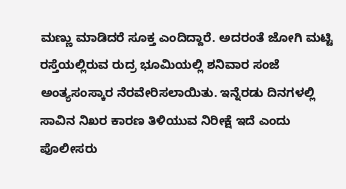ಮಣ್ಣು ಮಾಡಿದರೆ ಸೂಕ್ತ ಎಂದಿದ್ದಾರೆ. ಅದರಂತೆ ಜೋಗಿ ಮಟ್ಟಿ ರಸ್ತೆಯಲ್ಲಿರುವ ರುದ್ರ ಭೂಮಿಯಲ್ಲಿ ಶನಿವಾರ ಸಂಜೆ ಅಂತ್ಯಸಂಸ್ಕಾರ ನೆರವೇರಿಸಲಾಯಿತು. ಇನ್ನೆರಡು ದಿನಗಳಲ್ಲಿ ಸಾವಿನ ನಿಖರ ಕಾರಣ ತಿಳಿಯುವ ನಿರೀಕ್ಷೆ ಇದೆ ಎಂದು ಪೊಲೀಸರು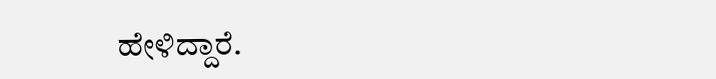ಹೇಳಿದ್ದಾರೆ.